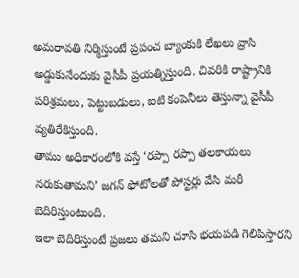అమరావతి నిర్మిస్తుంటే ప్రపంచ బ్యాంకుకి లేఖలు వ్రాసి అడ్డుకునేందుకు వైసీపీ ప్రయత్నిస్తుంది. చివరికి రాష్ట్రానికి పరిశ్రమలు, పెట్టుబడులు, ఐటి కంపెనీలు తెస్తున్నా వైసీపీ వ్యతిరేకిస్తుంది.
తాము అధికారంలోకి వస్తే ‘రప్పా రప్పా తలకాయలు నరుకుతామని’ జగన్ ఫోటోలతో పోస్టర్లు వేసి మరీ బెదిరిస్తుంటుంది.
ఇలా బెదిరిస్తుంటే ప్రజలు తమని చూసి భయపడి గెలిపిస్తారని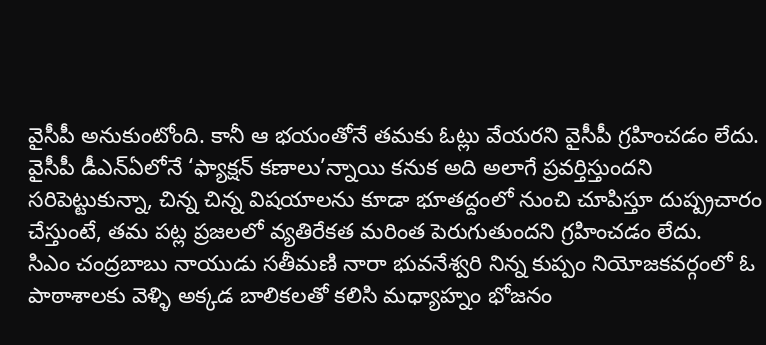వైసీపీ అనుకుంటోంది. కానీ ఆ భయంతోనే తమకు ఓట్లు వేయరని వైసీపీ గ్రహించడం లేదు.
వైసీపీ డీఎన్ఏలోనే ‘ఫ్యాక్షన్ కణాలు’న్నాయి కనుక అది అలాగే ప్రవర్తిస్తుందని సరిపెట్టుకున్నా, చిన్న చిన్న విషయాలను కూడా భూతద్దంలో నుంచి చూపిస్తూ దుష్ప్రచారం చేస్తుంటే, తమ పట్ల ప్రజలలో వ్యతిరేకత మరింత పెరుగుతుందని గ్రహించడం లేదు.
సిఎం చంద్రబాబు నాయుడు సతీమణి నారా భువనేశ్వరి నిన్న కుప్పం నియోజకవర్గంలో ఓ పాఠాశాలకు వెళ్ళి అక్కడ బాలికలతో కలిసి మధ్యాహ్నం భోజనం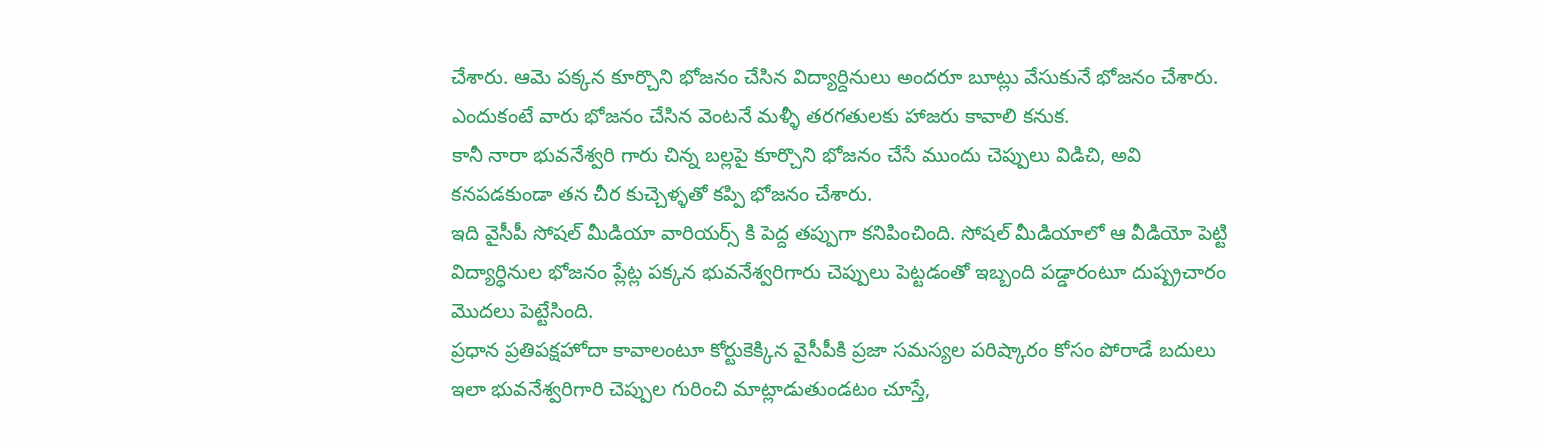చేశారు. ఆమె పక్కన కూర్చొని భోజనం చేసిన విద్యార్దినులు అందరూ బూట్లు వేసుకునే భోజనం చేశారు. ఎందుకంటే వారు భోజనం చేసిన వెంటనే మళ్ళీ తరగతులకు హాజరు కావాలి కనుక.
కానీ నారా భువనేశ్వరి గారు చిన్న బల్లపై కూర్చొని భోజనం చేసే ముందు చెప్పులు విడిచి, అవి కనపడకుండా తన చీర కుచ్చెళ్ళతో కప్పి భోజనం చేశారు.
ఇది వైసీపీ సోషల్ మీడియా వారియర్స్ కి పెద్ద తప్పుగా కనిపించింది. సోషల్ మీడియాలో ఆ వీడియో పెట్టి విద్యార్ధినుల భోజనం ప్లేట్ల పక్కన భువనేశ్వరిగారు చెప్పులు పెట్టడంతో ఇబ్బంది పడ్డారంటూ దుష్ప్రచారం మొదలు పెట్టేసింది.
ప్రధాన ప్రతిపక్షహోదా కావాలంటూ కోర్టుకెక్కిన వైసీపీకి ప్రజా సమస్యల పరిష్కారం కోసం పోరాడే బదులు ఇలా భువనేశ్వరిగారి చెప్పుల గురించి మాట్లాడుతుండటం చూస్తే,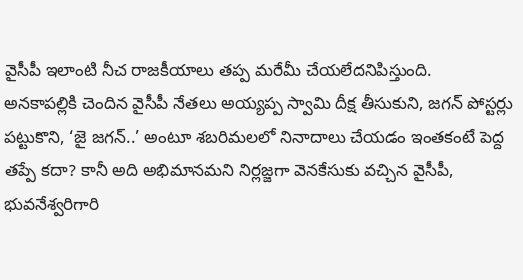వైసీపీ ఇలాంటి నీచ రాజకీయాలు తప్ప మరేమీ చేయలేదనిపిస్తుంది.
అనకాపల్లికి చెందిన వైసీపీ నేతలు అయ్యప్ప స్వామి దీక్ష తీసుకుని, జగన్ పోస్టర్లు పట్టుకొని, ‘జై జగన్..’ అంటూ శబరిమలలో నినాదాలు చేయడం ఇంతకంటే పెద్ద తప్పే కదా? కానీ అది అభిమానమని నిర్లజ్జగా వెనకేసుకు వచ్చిన వైసీపీ, భువనేశ్వరిగారి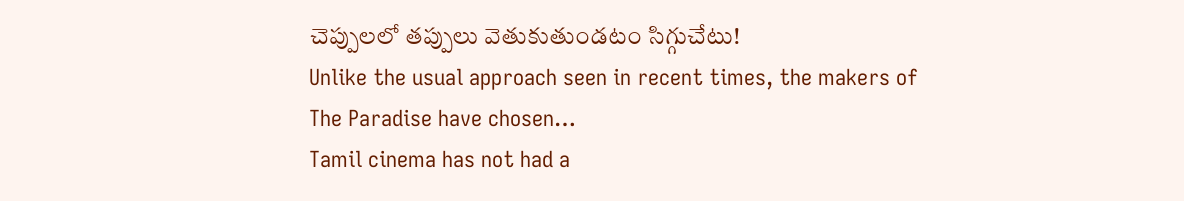చెప్పులలో తప్పులు వెతుకుతుండటం సిగ్గుచేటు!
Unlike the usual approach seen in recent times, the makers of The Paradise have chosen…
Tamil cinema has not had a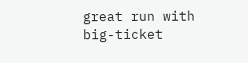great run with big-ticket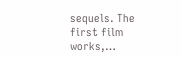sequels. The first film works,…